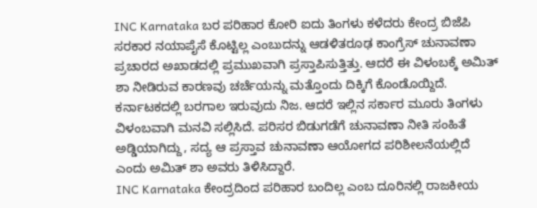INC Karnataka ಬರ ಪರಿಹಾರ ಕೋರಿ ಐದು ತಿಂಗಳು ಕಳೆದರು ಕೇಂದ್ರ ಬಿಜೆಪಿ ಸರಕಾರ ನಯಾಪೈಸೆ ಕೊಟ್ಟಿಲ್ಲ ಎಂಬುದನ್ನು ಆಡಳಿತರೂಢ ಕಾಂಗ್ರೆಸ್ ಚುನಾವಣಾ ಪ್ರಚಾರದ ಅಖಾಡದಲ್ಲಿ ಪ್ರಮುಖವಾಗಿ ಪ್ರಸ್ತಾಪಿಸುತ್ತಿತ್ತು. ಆದರೆ ಈ ವಿಳಂಬಕ್ಕೆ ಅಮಿತ್ ಶಾ ನೀಡಿರುವ ಕಾರಣವು ಚರ್ಚೆಯನ್ನು ಮತ್ತೊಂದು ದಿಕ್ಕಿಗೆ ಕೊಂಡೊಯ್ದಿದೆ.
ಕರ್ನಾಟಕದಲ್ಲಿ ಬರಗಾಲ ಇರುವುದು ನಿಜ. ಆದರೆ ಇಲ್ಲಿನ ಸರ್ಕಾರ ಮೂರು ತಿಂಗಳು ವಿಳಂಬವಾಗಿ ಮನವಿ ಸಲ್ಲಿಸಿದೆ. ಪರಿಸರ ಬಿಡುಗಡೆಗೆ ಚುನಾವಣಾ ನೀತಿ ಸಂಹಿತೆ ಅಡ್ಡಿಯಾಗಿದ್ದು, ಸದ್ಯ ಆ ಪ್ರಸ್ತಾವ ಚುನಾವಣಾ ಆಯೋಗದ ಪರಿಶೀಲನೆಯಲ್ಲಿದೆ ಎಂದು ಅಮಿತ್ ಶಾ ಅವರು ತಿಳಿಸಿದ್ದಾರೆ.
INC Karnataka ಕೇಂದ್ರದಿಂದ ಪರಿಹಾರ ಬಂದಿಲ್ಲ ಎಂಬ ದೂರಿನಲ್ಲಿ ರಾಜಕೀಯ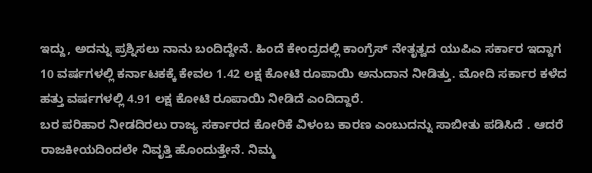ಇದ್ದು, ಅದನ್ನು ಪ್ರಶ್ನಿಸಲು ನಾನು ಬಂದಿದ್ದೇನೆ. ಹಿಂದೆ ಕೇಂದ್ರದಲ್ಲಿ ಕಾಂಗ್ರೆಸ್ ನೇತೃತ್ವದ ಯುಪಿಎ ಸರ್ಕಾರ ಇದ್ದಾಗ 10 ವರ್ಷಗಳಲ್ಲಿ ಕರ್ನಾಟಕಕ್ಕೆ ಕೇವಲ 1.42 ಲಕ್ಷ ಕೋಟಿ ರೂಪಾಯಿ ಅನುದಾನ ನೀಡಿತ್ತು. ಮೋದಿ ಸರ್ಕಾರ ಕಳೆದ ಹತ್ತು ವರ್ಷಗಳಲ್ಲಿ 4.91 ಲಕ್ಷ ಕೋಟಿ ರೂಪಾಯಿ ನೀಡಿದೆ ಎಂದಿದ್ದಾರೆ.
ಬರ ಪರಿಹಾರ ನೀಡದಿರಲು ರಾಜ್ಯ ಸರ್ಕಾರದ ಕೋರಿಕೆ ವಿಳಂಬ ಕಾರಣ ಎಂಬುದನ್ನು ಸಾಬೀತು ಪಡಿಸಿದೆ . ಆದರೆ ರಾಜಕೀಯದಿಂದಲೇ ನಿವೃತ್ತಿ ಹೊಂದುತ್ತೇನೆ. ನಿಮ್ಮ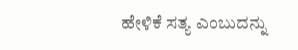ಹೇಳಿಕೆ ಸತ್ಯ ಎಂಬುದನ್ನು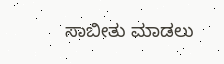ಸಾಬೀತು ಮಾಡಲು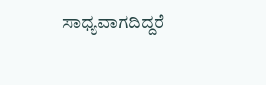ಸಾಧ್ಯವಾಗದಿದ್ದರೆ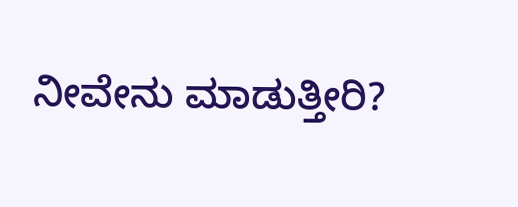ನೀವೇನು ಮಾಡುತ್ತೀರಿ?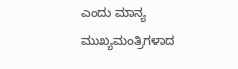ಎಂದು ಮಾನ್ಯ ಮುಖ್ಯಮಂತ್ರಿಗಳಾದ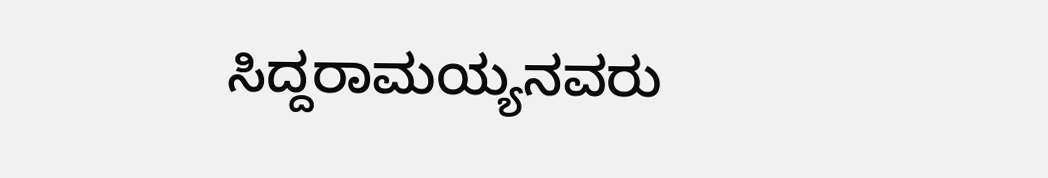ಸಿದ್ದರಾಮಯ್ಯನವರು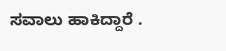ಸವಾಲು ಹಾಕಿದ್ದಾರೆ .